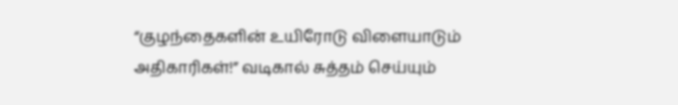“குழந்தைகளின் உயிரோடு விளையாடும் அதிகாரிகள்!” வடிகால் சுத்தம் செய்யும்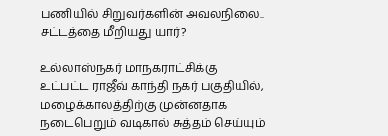பணியில் சிறுவர்களின் அவலநிலை.. சட்டத்தை மீறியது யார்?

உல்லாஸ்நகர் மாநகராட்சிக்கு உட்பட்ட ராஜீவ் காந்தி நகர் பகுதியில், மழைக்காலத்திற்கு முன்னதாக நடைபெறும் வடிகால் சுத்தம் செய்யும்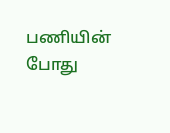பணியின் போது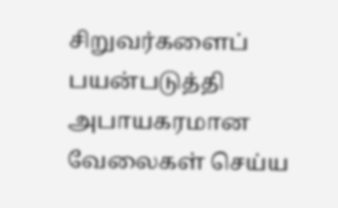சிறுவர்களைப் பயன்படுத்தி அபாயகரமான வேலைகள் செய்ய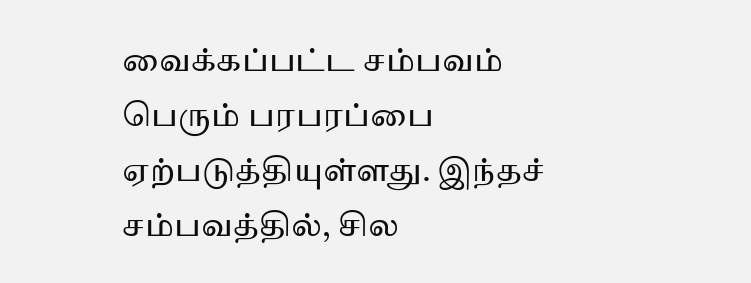வைக்கப்பட்ட சம்பவம் பெரும் பரபரப்பை ஏற்படுத்தியுள்ளது. இந்தச் சம்பவத்தில், சில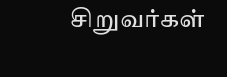சிறுவர்கள்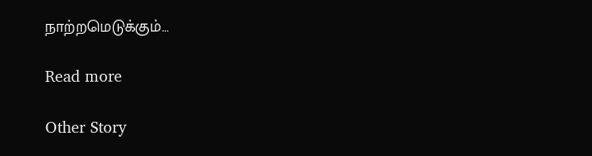நாற்றமெடுக்கும்…

Read more

Other Story